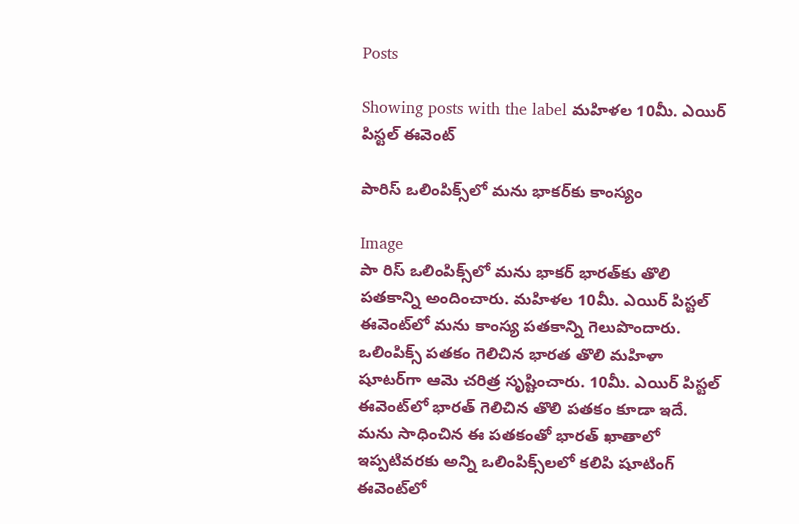Posts

Showing posts with the label మహిళల 10మీ. ఎయిర్ పిస్టల్ ఈవెంట్‌

పారిస్ ఒలింపిక్స్‌లో మను భాకర్‌కు కాంస్యం

Image
పా రిస్ ఒలింపిక్స్‌లో మను భాకర్ భారత్‌కు తొలి పతకాన్ని అందించారు. మహిళల 10మీ. ఎయిర్ పిస్టల్ ఈవెంట్‌లో మను కాంస్య పతకాన్ని గెలుపొందారు. ఒలింపిక్స్ పతకం గెలిచిన భారత తొలి మహిళా షూటర్‌గా ఆమె చరిత్ర సృష్టించారు. 10మీ. ఎయిర్ పిస్టల్ ఈవెంట్‌లో భారత్ గెలిచిన తొలి పతకం కూడా ఇదే. మను సాధించిన ఈ పతకంతో భారత్ ఖాతాలో ఇప్పటివరకు అన్ని ఒలింపిక్స్‌లలో కలిపి షూటింగ్ ఈవెంట్‌లో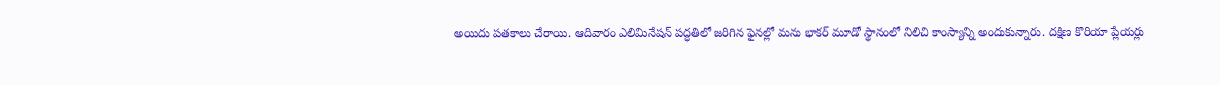అయిదు పతకాలు చేరాయి. ఆదివారం ఎలిమినేషన్ పద్ధతిలో జరిగిన ఫైనల్లో మను భాకర్ మూడో స్థానంలో నిలిచి కాంస్యాన్ని అందుకున్నారు. దక్షిణ కొరియా ప్లేయర్లు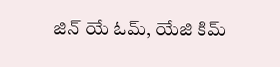జిన్ యే ఓమ్, యేజి కిమ్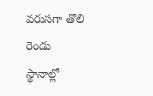వరుసగా తొలి రెండు స్థానాల్లో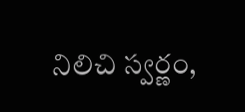నిలిచి స్వర్ణం,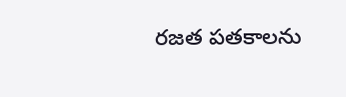రజత పతకాలను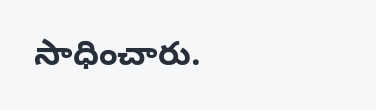సాధించారు.